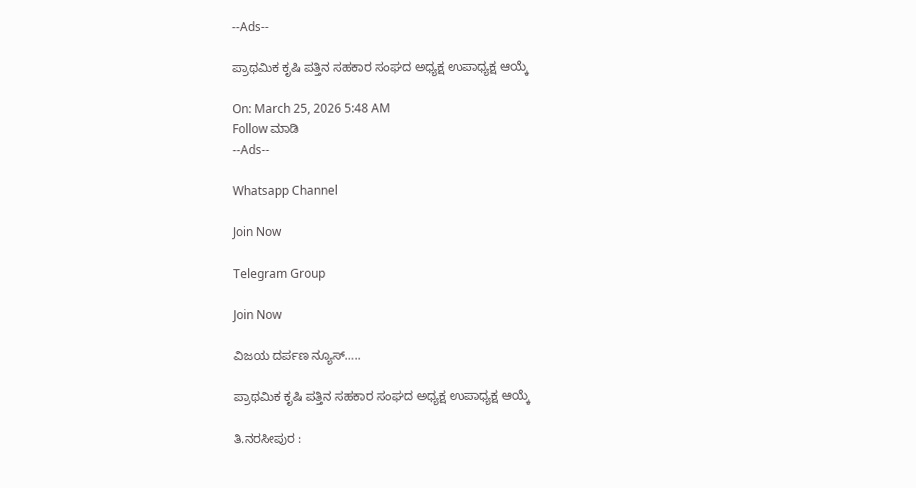--Ads--

ಪ್ರಾಥಮಿಕ ಕೃಷಿ ಪತ್ತಿನ ಸಹಕಾರ ಸಂಘದ ಅಧ್ಯಕ್ಷ ಉಪಾಧ್ಯಕ್ಷ ಆಯ್ಕೆ

On: March 25, 2026 5:48 AM
Follow ಮಾಡಿ
--Ads--

Whatsapp Channel

Join Now

Telegram Group

Join Now

ವಿಜಯ ದರ್ಪಣ ನ್ಯೂಸ್…..

ಪ್ರಾಥಮಿಕ ಕೃಷಿ ಪತ್ತಿನ ಸಹಕಾರ ಸಂಘದ ಅಧ್ಯಕ್ಷ ಉಪಾಧ್ಯಕ್ಷ ಆಯ್ಕೆ

ತಿ.ನರಸೀಪುರ :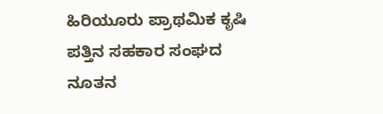ಹಿರಿಯೂರು ಪ್ರಾಥಮಿಕ ಕೃಷಿ ಪತ್ತಿನ ಸಹಕಾರ ಸಂಘದ ನೂತನ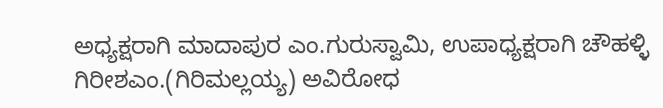ಅಧ್ಯಕ್ಷರಾಗಿ ಮಾದಾಪುರ ಎಂ.ಗುರುಸ್ವಾಮಿ, ಉಪಾಧ್ಯಕ್ಷರಾಗಿ ಚೌಹಳ್ಳಿ ಗಿರೀಶಎಂ.(ಗಿರಿಮಲ್ಲಯ್ಯ) ಅವಿರೋಧ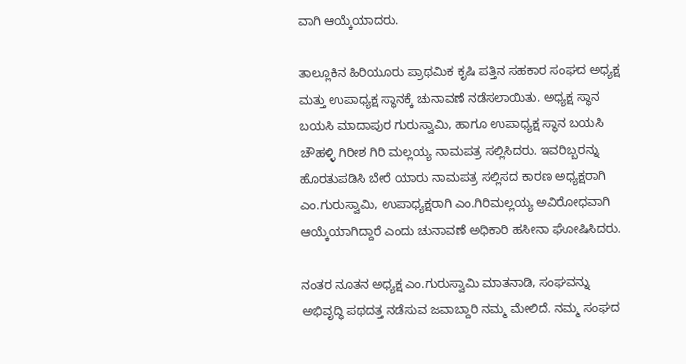ವಾಗಿ ಆಯ್ಕೆಯಾದರು.

ತಾಲ್ಲೂಕಿನ ಹಿರಿಯೂರು ಪ್ರಾಥಮಿಕ ಕೃಷಿ ಪತ್ತಿನ ಸಹಕಾರ ಸಂಘದ ಅಧ್ಯಕ್ಷ ಮತ್ತು ಉಪಾಧ್ಯಕ್ಷ ಸ್ಥಾನಕ್ಕೆ ಚುನಾವಣೆ ನಡೆಸಲಾಯಿತು. ಅಧ್ಯಕ್ಷ ಸ್ಥಾನ ಬಯಸಿ ಮಾದಾಪುರ ಗುರುಸ್ವಾಮಿ, ಹಾಗೂ ಉಪಾಧ್ಯಕ್ಷ ಸ್ಥಾನ ಬಯಸಿ ಚೌಹಳ್ಳಿ ಗಿರೀಶ ಗಿರಿ ಮಲ್ಲಯ್ಯ ನಾಮಪತ್ರ ಸಲ್ಲಿಸಿದರು. ಇವರಿಬ್ಬರನ್ನು ಹೊರತುಪಡಿಸಿ ಬೇರೆ ಯಾರು ನಾಮಪತ್ರ ಸಲ್ಲಿಸದ ಕಾರಣ ಅಧ್ಯಕ್ಷರಾಗಿ ಎಂ.ಗುರುಸ್ವಾಮಿ, ಉಪಾಧ್ಯಕ್ಷರಾಗಿ ಎಂ.ಗಿರಿಮಲ್ಲಯ್ಯ ಅವಿರೋಧವಾಗಿ ಆಯ್ಕೆಯಾಗಿದ್ದಾರೆ ಎಂದು ಚುನಾವಣೆ ಅಧಿಕಾರಿ ಹಸೀನಾ ಘೋಷಿಸಿದರು.

ನಂತರ ನೂತನ ಅಧ್ಯಕ್ಷ ಎಂ.ಗುರುಸ್ವಾಮಿ ಮಾತನಾಡಿ, ಸಂಘವನ್ನು ಅಭಿವೃದ್ಧಿ ಪಥದತ್ತ ನಡೆಸುವ ಜವಾಬ್ದಾರಿ ನಮ್ಮ ಮೇಲಿದೆ. ನಮ್ಮ ಸಂಘದ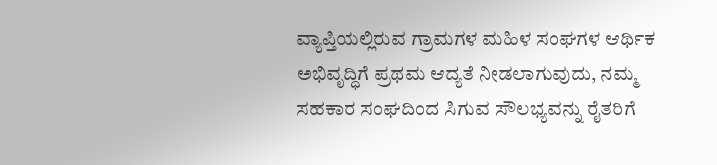ವ್ಯಾಪ್ತಿಯಲ್ಲಿರುವ ಗ್ರಾಮಗಳ ಮಹಿಳ ಸಂಘಗಳ ಆರ್ಥಿಕ ಅಭಿವೃದ್ಧಿಗೆ ಪ್ರಥಮ ಆದ್ಯತೆ ನೀಡಲಾಗುವುದು, ನಮ್ಮ ಸಹಕಾರ ಸಂಘದಿಂದ ಸಿಗುವ ಸೌಲಭ್ಯವನ್ನು ರೈತರಿಗೆ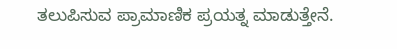ತಲುಪಿಸುವ ಪ್ರಾಮಾಣಿಕ ಪ್ರಯತ್ನ ಮಾಡುತ್ತೇನೆ.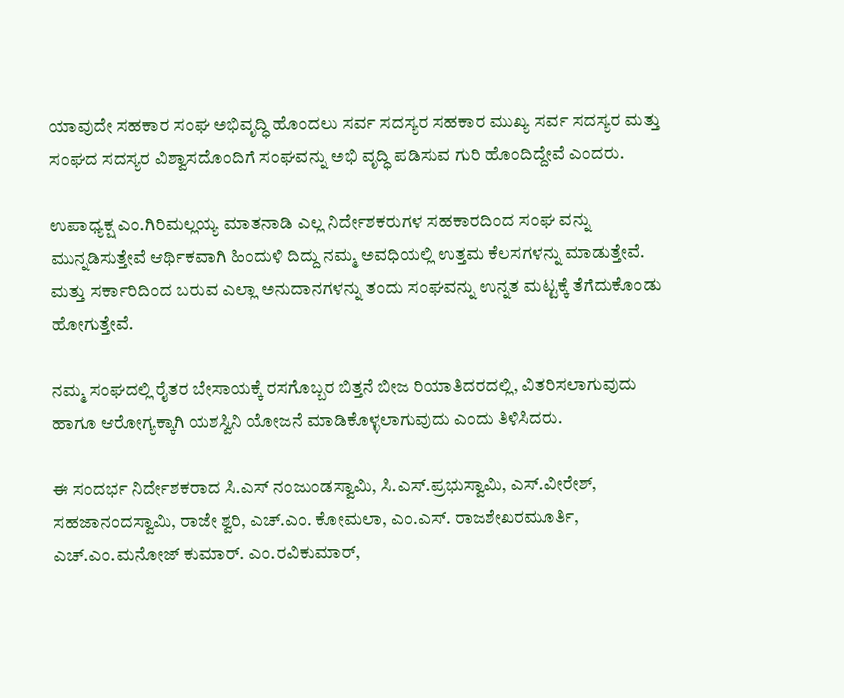ಯಾವುದೇ ಸಹಕಾರ ಸಂಘ ಅಭಿವೃದ್ಧಿ ಹೊಂದಲು ಸರ್ವ ಸದಸ್ಯರ ಸಹಕಾರ ಮುಖ್ಯ ಸರ್ವ ಸದಸ್ಯರ ಮತ್ತು ಸಂಘದ ಸದಸ್ಯರ ವಿಶ್ವಾಸದೊಂದಿಗೆ ಸಂಘವನ್ನು ಅಭಿ ವೃದ್ಧಿ ಪಡಿಸುವ ಗುರಿ ಹೊಂದಿದ್ದೇವೆ ಎಂದರು.

ಉಪಾಧ್ಯಕ್ಷ ಎಂ.ಗಿರಿಮಲ್ಲಯ್ಯ ಮಾತನಾಡಿ ಎಲ್ಲ ನಿರ್ದೇಶಕರುಗಳ ಸಹಕಾರದಿಂದ ಸಂಘ ವನ್ನು ಮುನ್ನಡಿಸುತ್ತೇವೆ ಆರ್ಥಿಕವಾಗಿ ಹಿಂದುಳಿ ದಿದ್ದು ನಮ್ಮ ಅವಧಿಯಲ್ಲಿ ಉತ್ತಮ ಕೆಲಸಗಳನ್ನು ಮಾಡುತ್ತೇವೆ. ಮತ್ತು ಸರ್ಕಾರಿದಿಂದ ಬರುವ ಎಲ್ಲಾ ಅನುದಾನಗಳನ್ನು ತಂದು ಸಂಘವನ್ನು ಉನ್ನತ ಮಟ್ಟಕ್ಕೆ ತೆಗೆದುಕೊಂಡು ಹೋಗುತ್ತೇವೆ.

ನಮ್ಮ ಸಂಘದಲ್ಲಿ ರೈತರ ಬೇಸಾಯಕ್ಕೆ ರಸಗೊಬ್ಬರ ಬಿತ್ತನೆ ಬೀಜ ರಿಯಾತಿದರದಲ್ಲಿ, ವಿತರಿಸಲಾಗುವುದು ಹಾಗೂ ಆರೋಗ್ಯಕ್ಕಾಗಿ ಯಶಸ್ವಿನಿ ಯೋಜನೆ ಮಾಡಿಕೊಳ್ಳಲಾಗುವುದು ಎಂದು ತಿಳಿಸಿದರು.

ಈ ಸಂದರ್ಭ ನಿರ್ದೇಶಕರಾದ ಸಿ.ಎಸ್ ನಂಜುಂಡಸ್ವಾಮಿ, ಸಿ.ಎಸ್.ಪ್ರಭುಸ್ವಾಮಿ, ಎಸ್.ವೀರೇಶ್, ಸಹಜಾನಂದಸ್ವಾಮಿ, ರಾಜೇ ಶ್ವರಿ, ಎಚ್.ಎಂ. ಕೋಮಲಾ, ಎಂ.ಎಸ್. ರಾಜಶೇಖರಮೂರ್ತಿ, ಎಚ್.ಎಂ.ಮನೋಜ್ ಕುಮಾರ್. ಎಂ.ರವಿಕುಮಾರ್,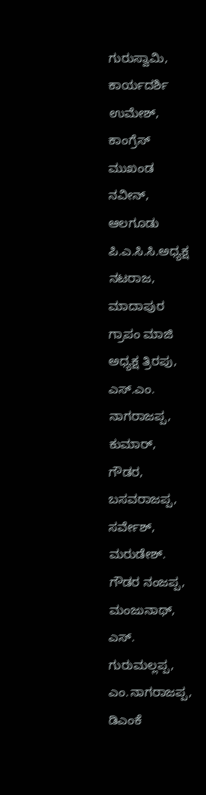ಗುರುಸ್ವಾಮಿ, ಕಾರ್ಯದರ್ಶಿ ಉಮೇಶ್, ಕಾಂಗ್ರೆಸ್ ಮುಖಂಡ ನವೀನ್‌, ಆಲಗೂಡು ಪಿ.ಎ.ಸಿ.ಸಿ.ಅಧ್ಯಕ್ಷ ನಟರಾಜ, ಮಾದಾಪುರ ಗ್ರಾಪಂ ಮಾಜಿ ಅಧ್ಯಕ್ಷ ತ್ರಿರಪು, ಎಸ್.ಎಂ. ನಾಗರಾಜಪ್ಪ, ಕುಮಾರ್, ಗೌಡರ, ಬಸವರಾಜಪ್ಪ, ಸರ್ವೇಶ್, ಮರುಡೇಶ್. ಗೌಡರ ನಂಜಪ್ಪ, ಮಂಜುನಾಥ್, ಎಸ್. ಗುರುಮಲ್ಲಪ್ಪ, ಎಂ.ನಾಗರಾಜಪ್ಪ, ಡಿಎಂಕೆ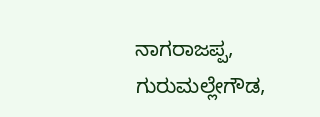ನಾಗರಾಜಪ್ಪ, ಗುರುಮಲ್ಲೇಗೌಡ,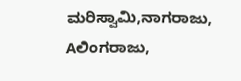ಮರಿಸ್ವಾಮಿ,ನಾಗರಾಜು, Aಲಿಂಗರಾಜು,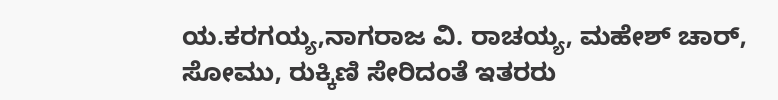ಯ.ಕರಗಯ್ಯ,ನಾಗರಾಜ ವಿ. ರಾಚಯ್ಯ, ಮಹೇಶ್ ಚಾರ್, ಸೋಮು, ರುಕ್ಕಿಣಿ ಸೇರಿದಂತೆ ಇತರರು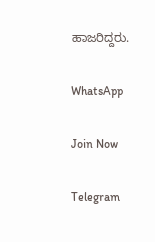ಹಾಜರಿದ್ದರು.

WhatsApp

Join Now

Telegram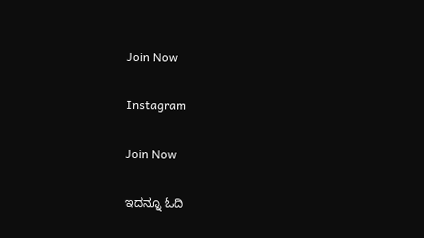Join Now

Instagram

Join Now

ಇದನ್ನೂ ಓದಿ